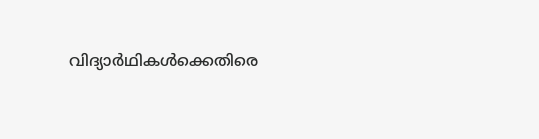വിദ്യാര്‍ഥികള്‍ക്കെതിരെ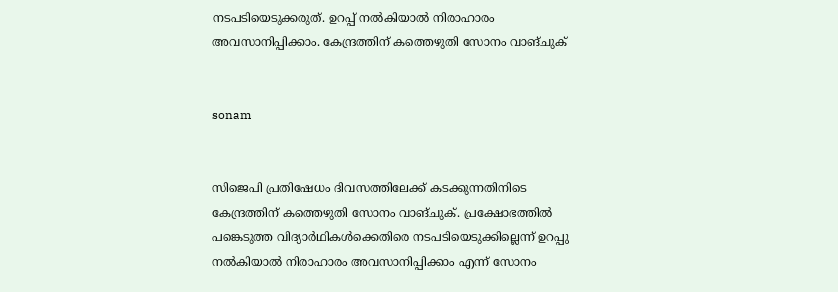നടപടിയെടുക്കരുത്. ഉറപ്പ് നല്‍കിയാല്‍ നിരാഹാരം അവസാനിപ്പിക്കാം. കേന്ദ്രത്തിന് കത്തെഴുതി സോനം വാങ്ചുക്


sonam


സിജെപി പ്രതിഷേധം ദിവസത്തിലേക്ക് കടക്കുന്നതിനിടെ കേന്ദ്രത്തിന് കത്തെഴുതി സോനം വാങ്ചുക്. പ്രക്ഷോഭത്തില്‍ പങ്കെടുത്ത വിദ്യാര്‍ഥികള്‍ക്കെതിരെ നടപടിയെടുക്കില്ലെന്ന് ഉറപ്പു നല്‍കിയാല്‍ നിരാഹാരം അവസാനിപ്പിക്കാം എന്ന് സോനം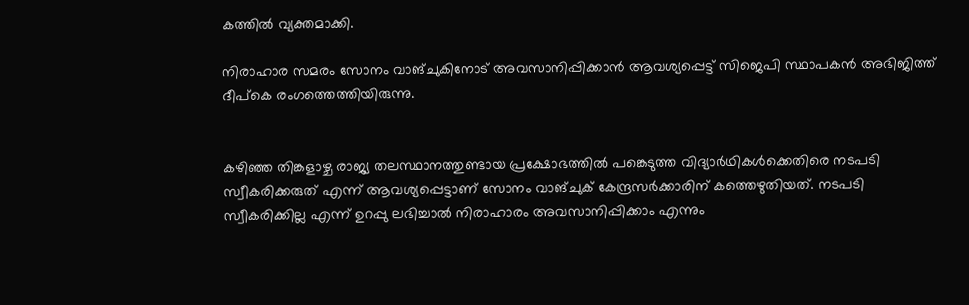കത്തില്‍ വ്യക്തമാക്കി.

നിരാഹാര സമരം സോനം വാങ്ചുകിനോട് അവസാനിപ്പിക്കാന്‍ ആവശ്യപ്പെട്ട് സിജെപി സ്ഥാപകന്‍ അഭിജിത്ത് ദീപ്‌കെ രംഗത്തെത്തിയിരുന്നു.


കഴിഞ്ഞ തിങ്കളാഴ്ച രാജ്യ തലസ്ഥാനത്തുണ്ടായ പ്രക്ഷോഭത്തില്‍ പങ്കെടുത്ത വിദ്യാര്‍ഥികള്‍ക്കെതിരെ നടപടി സ്വീകരിക്കരുത് എന്ന് ആവശ്യപ്പെട്ടാണ് സോനം വാങ്ചുക് കേന്ദ്രസര്‍ക്കാരിന് കത്തെഴുതിയത്. നടപടി സ്വീകരിക്കില്ല എന്ന് ഉറപ്പു ലഭിച്ചാല്‍ നിരാഹാരം അവസാനിപ്പിക്കാം എന്നും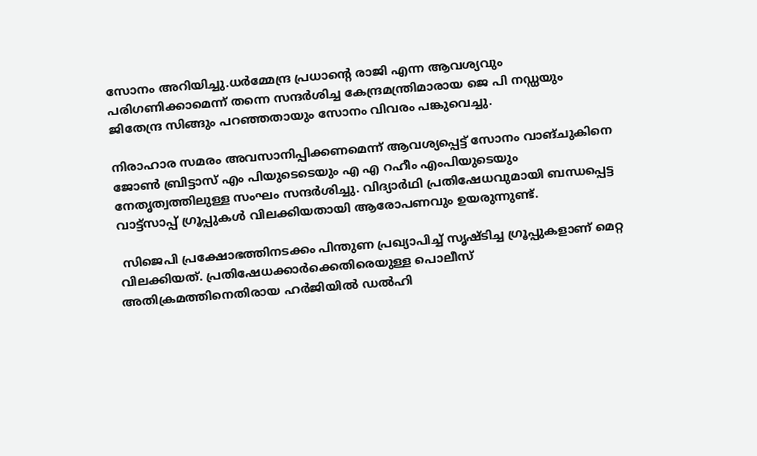സോനം അറിയിച്ചു.ധര്‍മ്മേന്ദ്ര പ്രധാന്റെ രാജി എന്ന ആവശ്യവും പരിഗണിക്കാമെന്ന് തന്നെ സന്ദര്‍ശിച്ച കേന്ദ്രമന്ത്രിമാരായ ജെ പി നഡ്ഡയും ജിതേന്ദ്ര സിങ്ങും പറഞ്ഞതായും സോനം വിവരം പങ്കുവെച്ചു.

നിരാഹാര സമരം അവസാനിപ്പിക്കണമെന്ന് ആവശ്യപ്പെട്ട് സോനം വാങ്ചുകിനെ ജോണ്‍ ബ്രിട്ടാസ് എം പിയുടെടെയും എ എ റഹീം എംപിയുടെയും നേതൃത്വത്തിലുള്ള സംഘം സന്ദര്‍ശിച്ചു. വിദ്യാര്‍ഥി പ്രതിഷേധവുമായി ബന്ധപ്പെട്ട വാട്ട്‌സാപ്പ് ഗ്രൂപ്പുകള്‍ വിലക്കിയതായി ആരോപണവും ഉയരുന്നുണ്ട്.

 സിജെപി പ്രക്ഷോഭത്തിനടക്കം പിന്തുണ പ്രഖ്യാപിച്ച് സൃഷ്ടിച്ച ഗ്രൂപ്പുകളാണ് മെറ്റ വിലക്കിയത്. പ്രതിഷേധക്കാര്‍ക്കെതിരെയുള്ള പൊലീസ് അതിക്രമത്തിനെതിരായ ഹര്‍ജിയില്‍ ഡല്‍ഹി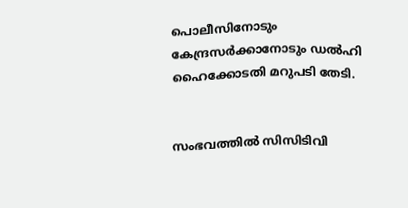പൊലീസിനോടും കേന്ദ്രസര്‍ക്കാനോടും ഡല്‍ഹി ഹൈക്കോടതി മറുപടി തേടി.


സംഭവത്തില്‍ സിസിടിവി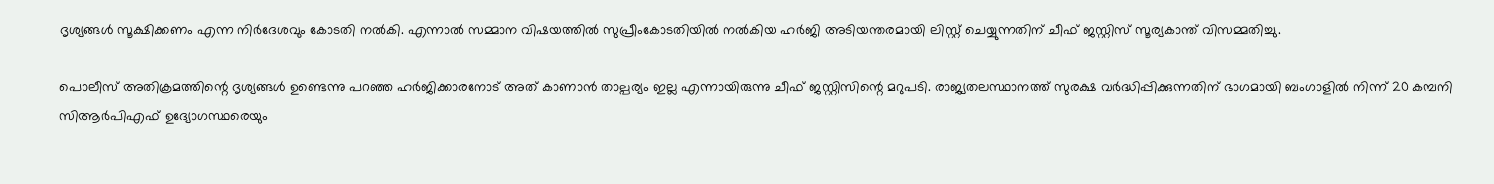ദൃശ്യങ്ങള്‍ സൂക്ഷിക്കണം എന്ന നിര്‍ദേശവും കോടതി നല്‍കി. എന്നാല്‍ സമ്മാന വിഷയത്തില്‍ സുപ്രീംകോടതിയില്‍ നല്‍കിയ ഹര്‍ജി അടിയന്തരമായി ലിസ്റ്റ് ചെയ്യുന്നതിന് ചീഫ് ജസ്റ്റിസ് സൂര്യകാന്ത് വിസമ്മതിച്ചു.

പൊലീസ് അതിക്രമത്തിന്റെ ദൃശ്യങ്ങള്‍ ഉണ്ടെന്നു പറഞ്ഞ ഹര്‍ജിക്കാരനോട് അത് കാണാന്‍ താല്പര്യം ഇല്ല എന്നായിരുന്നു ചീഫ് ജസ്റ്റിസിന്റെ മറുപടി. രാജ്യതലസ്ഥാനത്ത് സുരക്ഷ വര്‍ദ്ധിപ്പിക്കുന്നതിന് ഭാഗമായി ബംഗാളില്‍ നിന്ന് 20 കമ്പനി സിആര്‍പിഎഫ് ഉദ്യോഗസ്ഥരെയും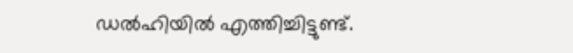ഡല്‍ഹിയില്‍ എത്തിച്ചിട്ടുണ്ട്.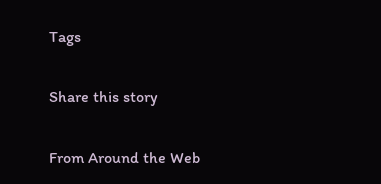Tags

Share this story

From Around the Web